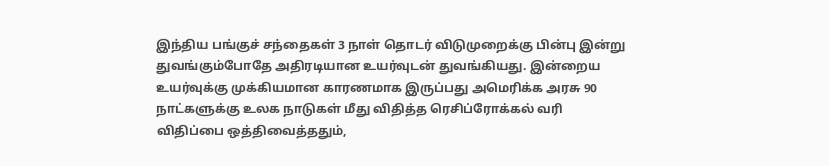இந்திய பங்குச் சந்தைகள் 3 நாள் தொடர் விடுமுறைக்கு பின்பு இன்று துவங்கும்போதே அதிரடியான உயர்வுடன் துவங்கியது. இன்றைய உயர்வுக்கு முக்கியமான காரணமாக இருப்பது அமெரிக்க அரசு 90 நாட்களுக்கு உலக நாடுகள் மீது விதித்த ரெசிப்ரோக்கல் வரி விதிப்பை ஒத்திவைத்ததும்,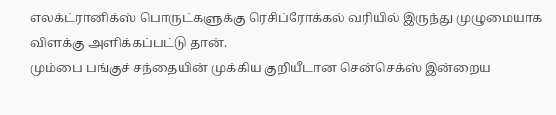எலக்ட்ரானிக்ஸ் பொருட்களுக்கு ரெசிப்ரோக்கல் வரியில் இருந்து முழுமையாக விளக்கு அளிக்கப்பட்டு தான்.
மும்பை பங்குச் சந்தையின் முக்கிய குறியீடான சென்செக்ஸ் இன்றைய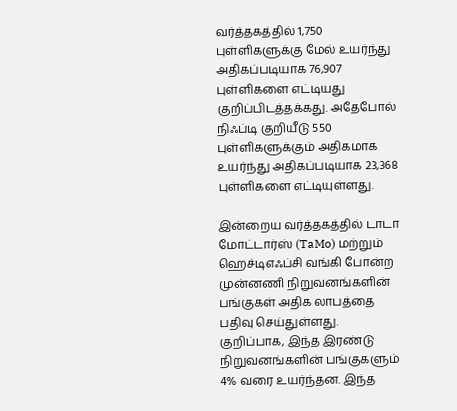வர்த்தகத்தில் 1,750 புள்ளிகளுக்கு மேல் உயர்ந்து அதிகப்படியாக 76,907 புள்ளிகளை எட்டியது குறிப்பிடத்தக்கது. அதேபோல் நிஃப்டி குறியீடு 550 புள்ளிகளுக்கும் அதிகமாக உயர்ந்து அதிகப்படியாக 23,368 புள்ளிகளை எட்டியுள்ளது.

இன்றைய வர்த்தகத்தில் டாடா மோட்டார்ஸ் (TaMo) மற்றும் ஹெச்டிஎஃப்சி வங்கி போன்ற முன்னணி நிறுவனங்களின் பங்குகள் அதிக லாபத்தை பதிவு செய்துள்ளது. குறிப்பாக, இந்த இரண்டு நிறுவனங்களின் பங்குகளும் 4% வரை உயர்ந்தன. இந்த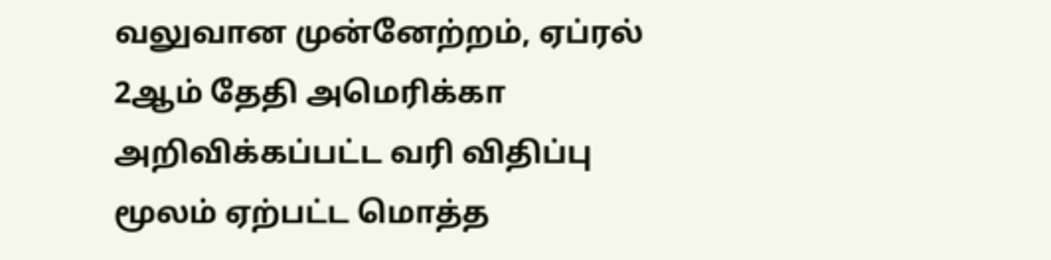வலுவான முன்னேற்றம், ஏப்ரல் 2ஆம் தேதி அமெரிக்கா அறிவிக்கப்பட்ட வரி விதிப்பு மூலம் ஏற்பட்ட மொத்த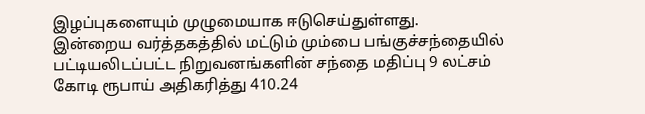இழப்புகளையும் முழுமையாக ஈடுசெய்துள்ளது.
இன்றைய வர்த்தகத்தில் மட்டும் மும்பை பங்குச்சந்தையில் பட்டியலிடப்பட்ட நிறுவனங்களின் சந்தை மதிப்பு 9 லட்சம் கோடி ரூபாய் அதிகரித்து 410.24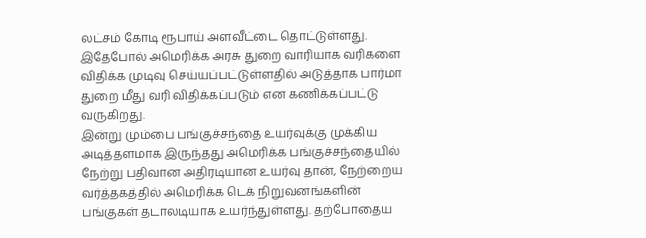லட்சம் கோடி ரூபாய் அளவீட்டை தொட்டுள்ளது. இதேபோல் அமெரிக்க அரசு துறை வாரியாக வரிகளை விதிக்க முடிவு செய்யப்பட்டுள்ளதில் அடுத்தாக பார்மா துறை மீது வரி விதிக்கப்படும் என கணிக்கப்பட்டு வருகிறது.
இன்று மும்பை பங்குச்சந்தை உயர்வுக்கு முக்கிய அடித்தளமாக இருந்தது அமெரிக்க பங்குச்சந்தையில் நேற்று பதிவான அதிரடியான உயர்வு தான், நேற்றைய வர்த்தகத்தில் அமெரிக்க டெக் நிறுவனங்களின் பங்குகள் தடாலடியாக உயர்ந்துள்ளது. தற்போதைய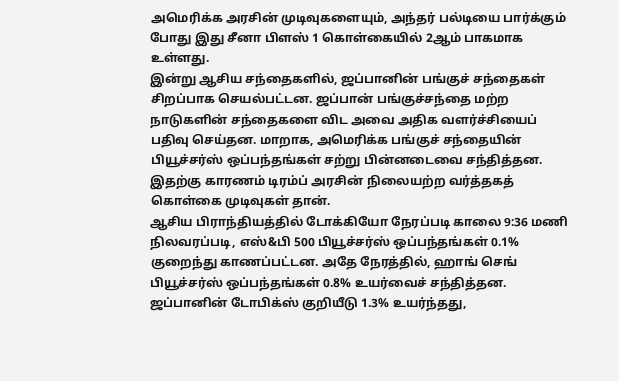அமெரிக்க அரசின் முடிவுகளையும், அந்தர் பல்டியை பார்க்கும் போது இது சீனா பிளஸ் 1 கொள்கையில் 2ஆம் பாகமாக உள்ளது.
இன்று ஆசிய சந்தைகளில், ஜப்பானின் பங்குச் சந்தைகள் சிறப்பாக செயல்பட்டன. ஜப்பான் பங்குச்சந்தை மற்ற நாடுகளின் சந்தைகளை விட அவை அதிக வளர்ச்சியைப் பதிவு செய்தன. மாறாக, அமெரிக்க பங்குச் சந்தையின் பியூச்சர்ஸ் ஒப்பந்தங்கள் சற்று பின்னடைவை சந்தித்தன. இதற்கு காரணம் டிரம்ப் அரசின் நிலையற்ற வர்த்தகத் கொள்கை முடிவுகள் தான்.
ஆசிய பிராந்தியத்தில் டோக்கியோ நேரப்படி காலை 9:36 மணி நிலவரப்படி, எஸ்&பி 500 பியூச்சர்ஸ் ஒப்பந்தங்கள் 0.1% குறைந்து காணப்பட்டன. அதே நேரத்தில், ஹாங் செங் பியூச்சர்ஸ் ஒப்பந்தங்கள் 0.8% உயர்வைச் சந்தித்தன. ஜப்பானின் டோபிக்ஸ் குறியீடு 1.3% உயர்ந்தது,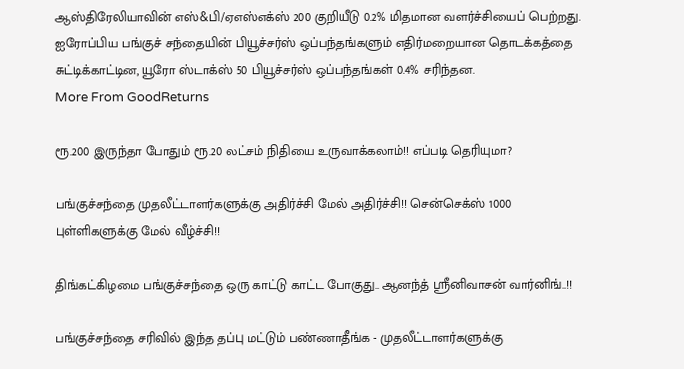ஆஸ்திரேலியாவின் எஸ்&பி/ஏஎஸ்எக்ஸ் 200 குறியீடு 0.2% மிதமான வளர்ச்சியைப் பெற்றது. ஐரோப்பிய பங்குச் சந்தையின் பியூச்சர்ஸ் ஒப்பந்தங்களும் எதிர்மறையான தொடக்கத்தை சுட்டிக்காட்டின, யூரோ ஸ்டாக்ஸ் 50 பியூச்சர்ஸ் ஒப்பந்தங்கள் 0.4% சரிந்தன.
More From GoodReturns

ரூ.200 இருந்தா போதும் ரூ.20 லட்சம் நிதியை உருவாக்கலாம்!! எப்படி தெரியுமா?

பங்குச்சந்தை முதலீட்டாளர்களுக்கு அதிர்ச்சி மேல் அதிர்ச்சி!! சென்செக்ஸ் 1000 புள்ளிகளுக்கு மேல் வீழ்ச்சி!!

திங்கட்கிழமை பங்குச்சந்தை ஒரு காட்டு காட்ட போகுது.. ஆனந்த் ஸ்ரீனிவாசன் வார்னிங்..!!

பங்குச்சந்தை சரிவில் இந்த தப்பு மட்டும் பண்ணாதீங்க - முதலீட்டாளர்களுக்கு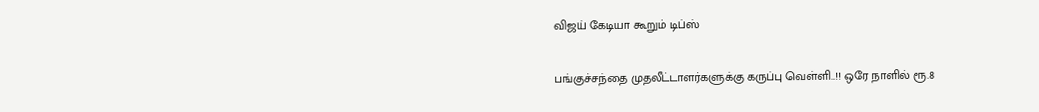விஜய் கேடியா கூறும் டிப்ஸ்

பங்குச்சந்தை முதலீட்டாளர்களுக்கு கருப்பு வெள்ளி..!! ஒரே நாளில் ரூ.8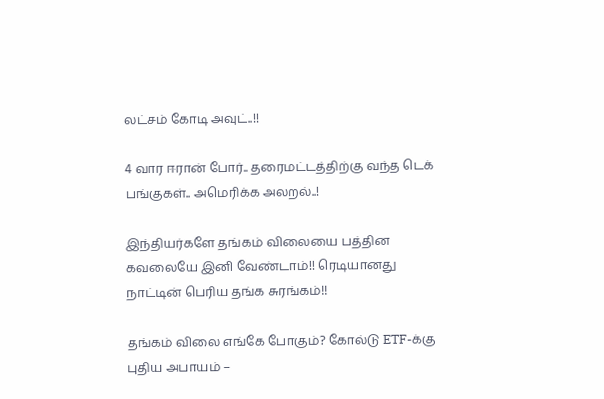லட்சம் கோடி அவுட்..!!

4 வார ஈரான் போர்.. தரைமட்டத்திற்கு வந்த டெக் பங்குகள்.. அமெரிக்க அலறல்..!

இந்தியர்களே தங்கம் விலையை பத்தின கவலையே இனி வேண்டாம்!! ரெடியானது நாட்டின் பெரிய தங்க சுரங்கம்!!

தங்கம் விலை எங்கே போகும்? கோல்டு ETF-க்கு புதிய அபாயம் –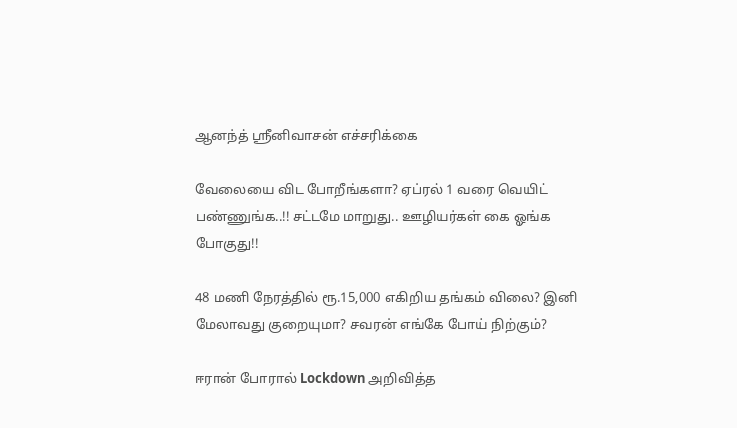ஆனந்த் ஸ்ரீனிவாசன் எச்சரிக்கை

வேலையை விட போறீங்களா? ஏப்ரல் 1 வரை வெயிட் பண்ணுங்க..!! சட்டமே மாறுது.. ஊழியர்கள் கை ஓங்க போகுது!!

48 மணி நேரத்தில் ரூ.15,000 எகிறிய தங்கம் விலை? இனி மேலாவது குறையுமா? சவரன் எங்கே போய் நிற்கும்?

ஈரான் போரால் Lockdown அறிவித்த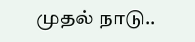முதல் நாடு..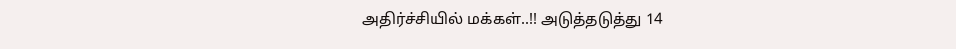அதிர்ச்சியில் மக்கள்..!! அடுத்தடுத்து 14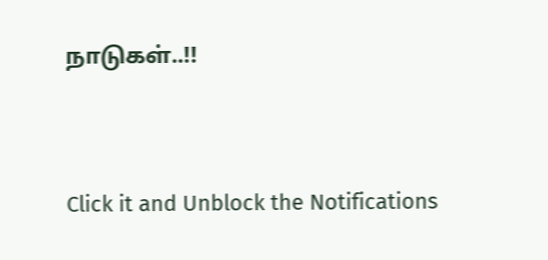நாடுகள்..!!



Click it and Unblock the Notifications